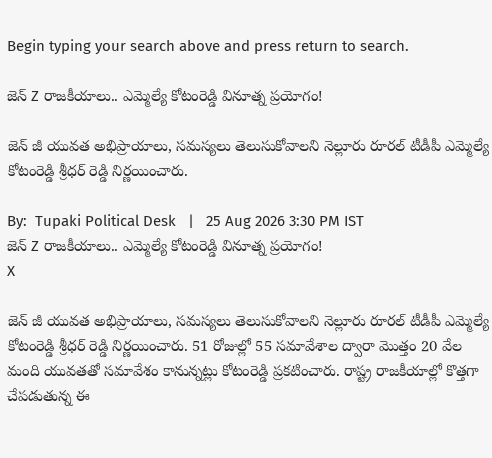Begin typing your search above and press return to search.

జెన్ Z రాజకీయాలు.. ఎమ్మెల్యే కోటంరెడ్డి వినూత్న ప్రయోగం!

జెన్ జీ యువత అభిప్రాయాలు, సమస్యలు తెలుసుకోవాలని నెల్లూరు రూరల్ టీడీపీ ఎమ్మెల్యే కోటంరెడ్డి శ్రీధర్ రెడ్డి నిర్ణయించారు.

By:  Tupaki Political Desk   |   25 Aug 2026 3:30 PM IST
జెన్ Z రాజకీయాలు.. ఎమ్మెల్యే కోటంరెడ్డి వినూత్న ప్రయోగం!
X

జెన్ జీ యువత అభిప్రాయాలు, సమస్యలు తెలుసుకోవాలని నెల్లూరు రూరల్ టీడీపీ ఎమ్మెల్యే కోటంరెడ్డి శ్రీధర్ రెడ్డి నిర్ణయించారు. 51 రోజుల్లో 55 సమావేశాల ద్వారా మొత్తం 20 వేల మంది యువతతో సమావేశం కానున్నట్లు కోటంరెడ్డి ప్రకటించారు. రాష్ట్ర రాజకీయాల్లో కొత్తగా చేపడుతున్న ఈ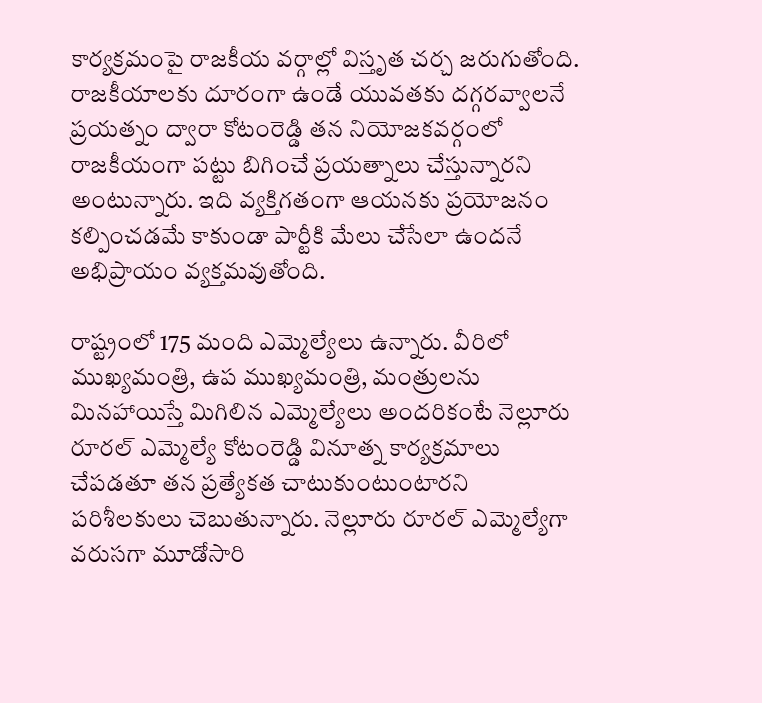కార్యక్రమంపై రాజకీయ వర్గాల్లో విస్తృత చర్చ జరుగుతోంది. రాజకీయాలకు దూరంగా ఉండే యువతకు దగ్గరవ్వాలనే ప్రయత్నం ద్వారా కోటంరెడ్డి తన నియోజకవర్గంలో రాజకీయంగా పట్టు బిగించే ప్రయత్నాలు చేస్తున్నారని అంటున్నారు. ఇది వ్యక్తిగతంగా ఆయనకు ప్రయోజనం కల్పించడమే కాకుండా పార్టీకి మేలు చేసేలా ఉందనే అభిప్రాయం వ్యక్తమవుతోంది.

రాష్ట్రంలో 175 మంది ఎమ్మెల్యేలు ఉన్నారు. వీరిలో ముఖ్యమంత్రి, ఉప ముఖ్యమంత్రి, మంత్రులను మినహాయిస్తే మిగిలిన ఎమ్మెల్యేలు అందరికంటే నెల్లూరు రూరల్ ఎమ్మెల్యే కోటంరెడ్డి వినూత్న కార్యక్రమాలు చేపడతూ తన ప్రత్యేకత చాటుకుంటుంటారని పరిశీలకులు చెబుతున్నారు. నెల్లూరు రూరల్ ఎమ్మెల్యేగా వరుసగా మూడోసారి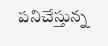పనిచేస్తున్న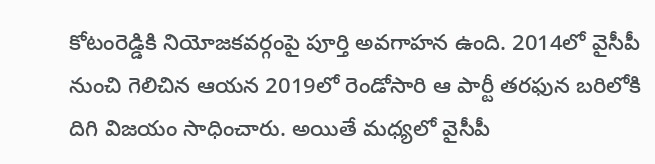కోటంరెడ్డికి నియోజకవర్గంపై పూర్తి అవగాహన ఉంది. 2014లో వైసీపీ నుంచి గెలిచిన ఆయన 2019లో రెండోసారి ఆ పార్టీ తరఫున బరిలోకి దిగి విజయం సాధించారు. అయితే మధ్యలో వైసీపీ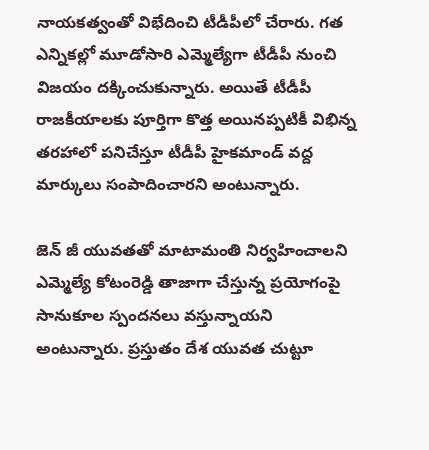నాయకత్వంతో విభేదించి టీడీపీలో చేరారు. గత ఎన్నికల్లో మూడోసారి ఎమ్మెల్యేగా టీడీపీ నుంచి విజయం దక్కించుకున్నారు. అయితే టీడీపీ రాజకీయాలకు పూర్తిగా కొత్త అయినప్పటికీ విభిన్న తరహాలో పనిచేస్తూ టీడీపీ హైకమాండ్ వద్ద మార్కులు సంపాదించారని అంటున్నారు.

జెన్ జీ యువతతో మాటామంతి నిర్వహించాలని ఎమ్మెల్యే కోటంరెడ్డి తాజాగా చేస్తున్న ప్రయోగంపై సానుకూల స్పందనలు వస్తున్నాయని అంటున్నారు. ప్రస్తుతం దేశ యువత చుట్టూ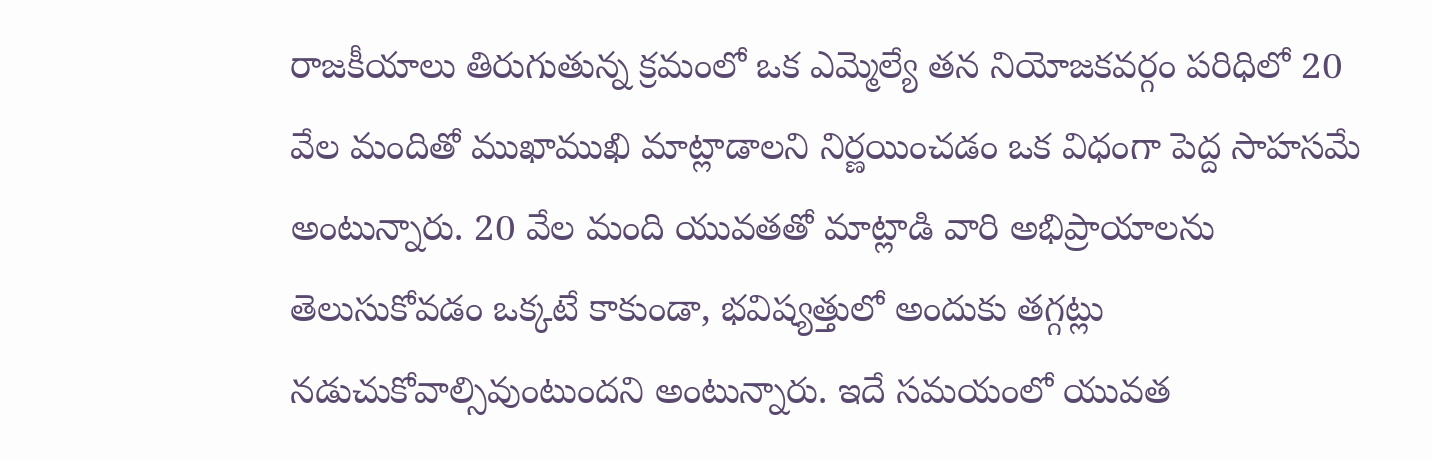రాజకీయాలు తిరుగుతున్న క్రమంలో ఒక ఎమ్మెల్యే తన నియోజకవర్గం పరిధిలో 20 వేల మందితో ముఖాముఖి మాట్లాడాలని నిర్ణయించడం ఒక విధంగా పెద్ద సాహసమే అంటున్నారు. 20 వేల మంది యువతతో మాట్లాడి వారి అభిప్రాయాలను తెలుసుకోవడం ఒక్కటే కాకుండా, భవిష్యత్తులో అందుకు తగ్గట్లు నడుచుకోవాల్సివుంటుందని అంటున్నారు. ఇదే సమయంలో యువత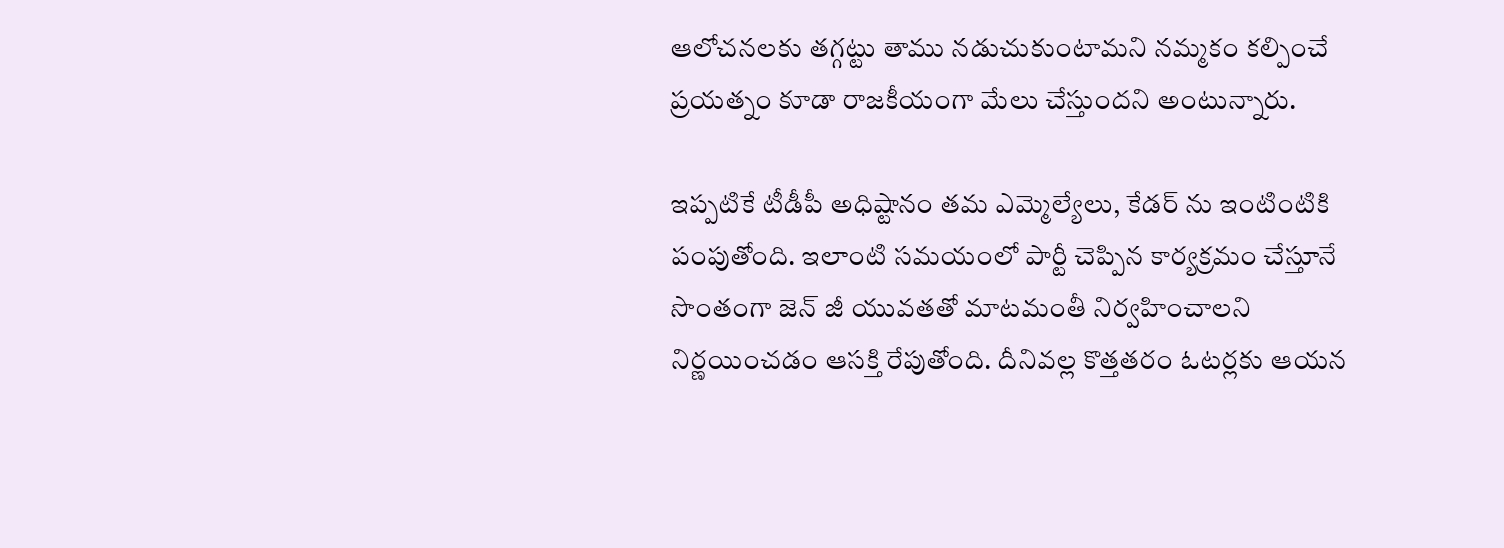ఆలోచనలకు తగ్గట్టు తాము నడుచుకుంటామని నమ్మకం కల్పించే ప్రయత్నం కూడా రాజకీయంగా మేలు చేస్తుందని అంటున్నారు.

ఇప్పటికే టీడీపీ అధిష్టానం తమ ఎమ్మెల్యేలు, కేడర్ ను ఇంటింటికి పంపుతోంది. ఇలాంటి సమయంలో పార్టీ చెప్పిన కార్యక్రమం చేస్తూనే సొంతంగా జెన్ జీ యువతతో మాటమంతీ నిర్వహించాలని నిర్ణయించడం ఆసక్తి రేపుతోంది. దీనివల్ల కొత్తతరం ఓటర్లకు ఆయన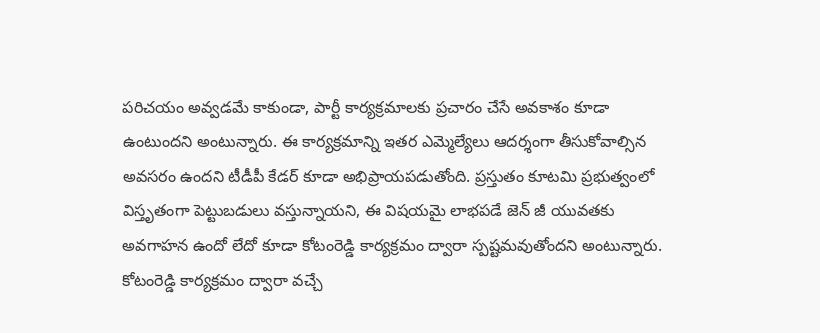పరిచయం అవ్వడమే కాకుండా, పార్టీ కార్యక్రమాలకు ప్రచారం చేసే అవకాశం కూడా ఉంటుందని అంటున్నారు. ఈ కార్యక్రమాన్ని ఇతర ఎమ్మెల్యేలు ఆదర్శంగా తీసుకోవాల్సిన అవసరం ఉందని టీడీపీ కేడర్ కూడా అభిప్రాయపడుతోంది. ప్రస్తుతం కూటమి ప్రభుత్వంలో విస్తృతంగా పెట్టుబడులు వస్తున్నాయని, ఈ విషయమై లాభపడే జెన్ జీ యువతకు అవగాహన ఉందో లేదో కూడా కోటంరెడ్డి కార్యక్రమం ద్వారా స్పష్టమవుతోందని అంటున్నారు. కోటంరెడ్డి కార్యక్రమం ద్వారా వచ్చే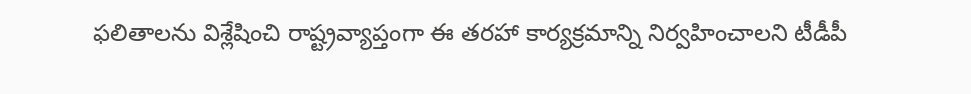ఫలితాలను విశ్లేషించి రాష్ట్రవ్యాప్తంగా ఈ తరహా కార్యక్రమాన్ని నిర్వహించాలని టీడీపీ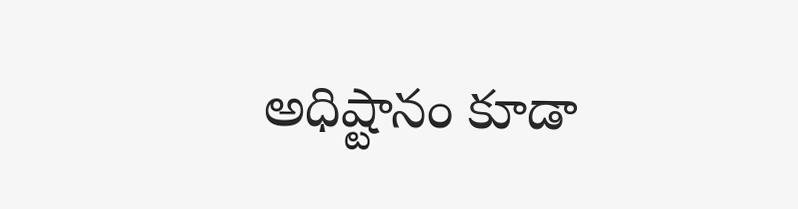అధిష్టానం కూడా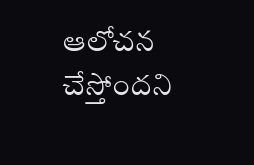ఆలోచన చేస్తోందని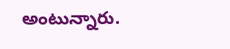అంటున్నారు.